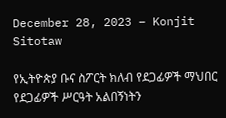December 28, 2023 – Konjit Sitotaw

የኢትዮጵያ ቡና ስፖርት ክለብ የደጋፊዎች ማህበር የደጋፊዎች ሥርዓት አልበኝነትን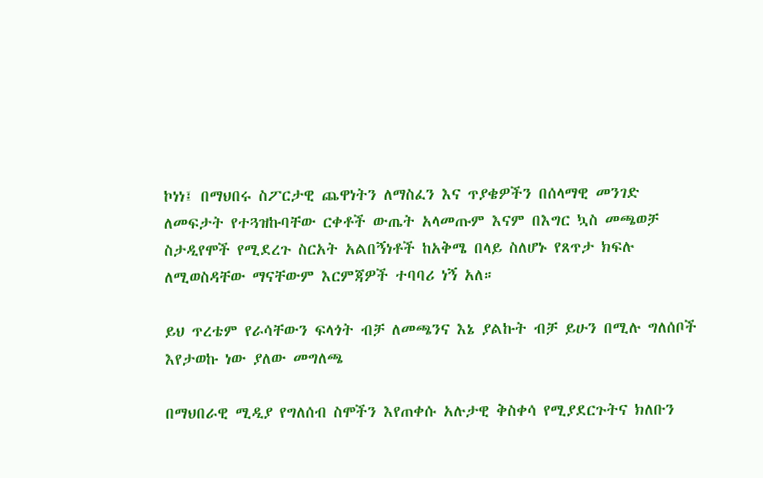ኮነነ፤ በማህበሩ ስፖርታዊ ጨዋነትን ለማስፈን እና ጥያቄዎችን በሰላማዊ መንገድ ለመፍታት የተጓዝኩባቸው ርቀቶች ውጤት አላመጡም እናም በእግር ኳስ መጫወቻ ስታዲየሞች የሚደረጉ ስርአት አልበኝነቶች ከአቅሜ በላይ ስለሆኑ የጸጥታ ክፍሉ ለሚወስዳቸው ማናቸውም እርምጃዎች ተባባሪ ነኝ አለ።

ይህ ጥረቴም የራሳቸውን ፍላጎት ብቻ ለመጫንና እኔ ያልኩት ብቻ ይሁን በሚሉ ግለሰቦች እየታወኩ ነው ያለው መግለጫ

በማህበራዊ ሚዲያ የግለሰብ ስሞችን እየጠቀሱ አሉታዊ ቅስቀሳ የሚያደርጉትና ክለቡን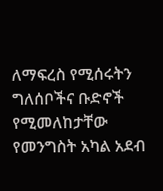ለማፍረስ የሚሰሩትን ግለሰቦችና ቡድኖች የሚመለከታቸው የመንግስት አካል አደብ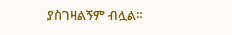ያስገዛልኝም ብሏል።